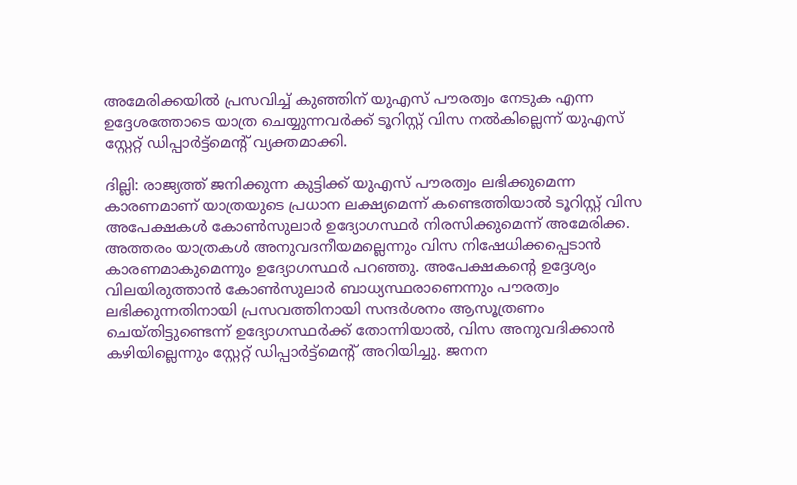അമേരിക്കയിൽ പ്രസവിച്ച് കുഞ്ഞിന് യുഎസ് പൗരത്വം നേടുക എന്ന ഉദ്ദേശത്തോടെ യാത്ര ചെയ്യുന്നവർക്ക് ടൂറിസ്റ്റ് വിസ നൽകില്ലെന്ന് യുഎസ് സ്റ്റേറ്റ് ഡിപ്പാർട്ട്മെന്റ് വ്യക്തമാക്കി.

ദില്ലി: രാജ്യത്ത് ജനിക്കുന്ന കുട്ടിക്ക് യുഎസ് പൗരത്വം ലഭിക്കുമെന്ന കാരണമാണ് യാത്രയുടെ പ്രധാന ലക്ഷ്യമെന്ന് കണ്ടെത്തിയാൽ ടൂറിസ്റ്റ് വിസ അപേക്ഷകൾ കോൺസുലാർ ഉദ്യോഗസ്ഥർ നിരസിക്കുമെന്ന് അമേരിക്ക. അത്തരം യാത്രകൾ അനുവദനീയമല്ലെന്നും വിസ നിഷേധിക്കപ്പെടാൻ കാരണമാകുമെന്നും ഉദ്യോഗസ്ഥർ പറഞ്ഞു. അപേക്ഷകന്റെ ഉദ്ദേശ്യം വിലയിരുത്താൻ കോൺസുലാർ ബാധ്യസ്ഥരാണെന്നും പൗരത്വം ലഭിക്കുന്നതിനായി പ്രസവത്തിനായി സന്ദർശനം ആസൂത്രണം ചെയ്തിട്ടുണ്ടെന്ന് ഉദ്യോഗസ്ഥർക്ക് തോന്നിയാൽ, വിസ അനുവദിക്കാൻ കഴിയില്ലെന്നും സ്റ്റേറ്റ് ഡിപ്പാർട്ട്‌മെന്റ് അറിയിച്ചു. ജനന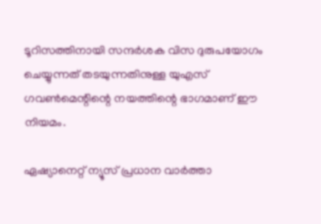ടൂറിസത്തിനായി സന്ദർശക വിസ ദുരുപയോഗം ചെയ്യുന്നത് തടയുന്നതിനുള്ള യുഎസ് ഗവൺമെന്റിന്റെ നയത്തിന്റെ ഭാഗമാണ് ഈ നിയമം.

ഏഷ്യാനെറ്റ് ന്യൂസ് പ്രധാന വാർത്താ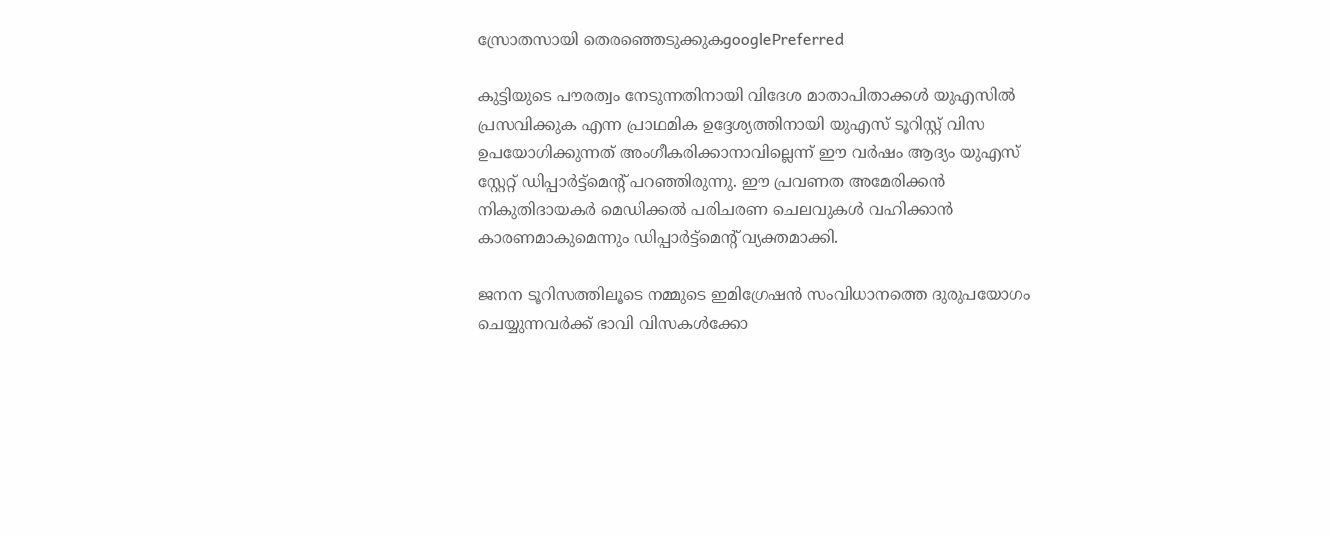സ്രോതസായി തെരഞ്ഞെടുക്കുകgooglePreferred

കുട്ടിയുടെ പൗരത്വം നേടുന്നതിനായി വിദേശ മാതാപിതാക്കൾ യുഎസിൽ പ്രസവിക്കുക എന്ന പ്രാഥമിക ഉദ്ദേശ്യത്തിനായി യുഎസ് ടൂറിസ്റ്റ് വിസ ഉപയോഗിക്കുന്നത് അംഗീകരിക്കാനാവില്ലെന്ന് ഈ വർഷം ആദ്യം യുഎസ് സ്റ്റേറ്റ് ഡിപ്പാർട്ട്മെന്റ് പറഞ്ഞിരുന്നു. ഈ പ്രവണത അമേരിക്കൻ നികുതിദായകർ മെഡിക്കൽ പരിചരണ ചെലവുകൾ വഹിക്കാൻ കാരണമാകുമെന്നും ഡിപ്പാർട്ട്മെന്റ് വ്യക്തമാക്കി.

ജനന ടൂറിസത്തിലൂടെ നമ്മുടെ ഇമിഗ്രേഷൻ സംവിധാനത്തെ ദുരുപയോഗം ചെയ്യുന്നവർക്ക് ഭാവി വിസകൾക്കോ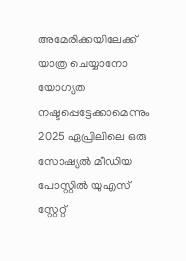അമേരിക്കയിലേക്ക് യാത്ര ചെയ്യാനോ യോഗ്യത നഷ്ടപ്പെട്ടേക്കാമെന്നും 2025 ഏപ്രിലിലെ ഒരു സോഷ്യൽ മീഡിയ പോസ്റ്റിൽ യുഎസ് സ്റ്റേറ്റ്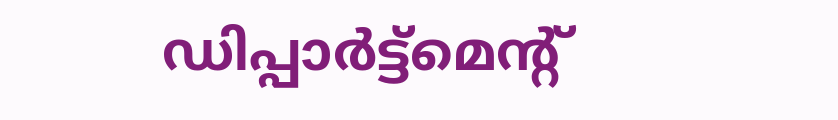ഡിപ്പാർട്ട്മെന്റ്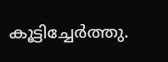കൂട്ടിച്ചേർത്തു.